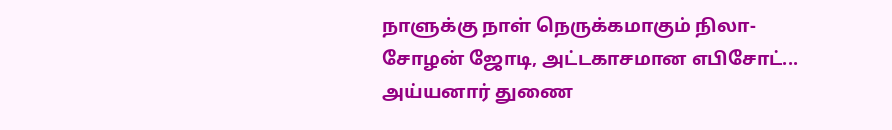நாளுக்கு நாள் நெருக்கமாகும் நிலா-சோழன் ஜோடி, அட்டகாசமான எபிசோட்... அய்யனார் துணை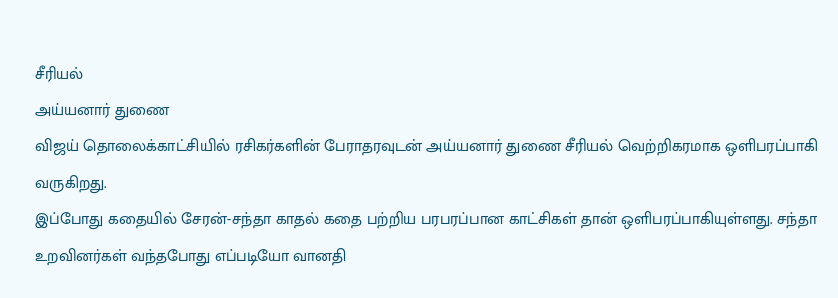சீரியல்
அய்யனார் துணை
விஜய் தொலைக்காட்சியில் ரசிகர்களின் பேராதரவுடன் அய்யனார் துணை சீரியல் வெற்றிகரமாக ஒளிபரப்பாகி வருகிறது.
இப்போது கதையில் சேரன்-சந்தா காதல் கதை பற்றிய பரபரப்பான காட்சிகள் தான் ஒளிபரப்பாகியுள்ளது. சந்தா உறவினர்கள் வந்தபோது எப்படியோ வானதி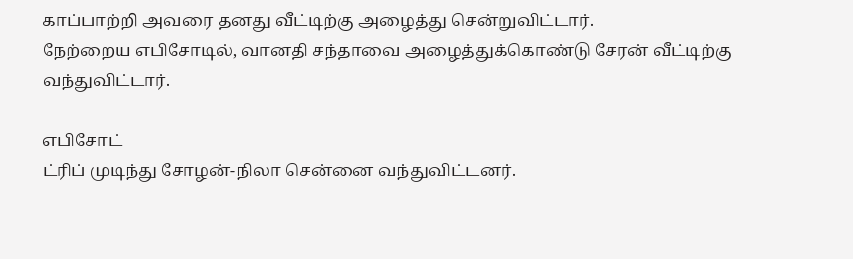காப்பாற்றி அவரை தனது வீட்டிற்கு அழைத்து சென்றுவிட்டார்.
நேற்றைய எபிசோடில், வானதி சந்தாவை அழைத்துக்கொண்டு சேரன் வீட்டிற்கு வந்துவிட்டார்.

எபிசோட்
ட்ரிப் முடிந்து சோழன்-நிலா சென்னை வந்துவிட்டனர்.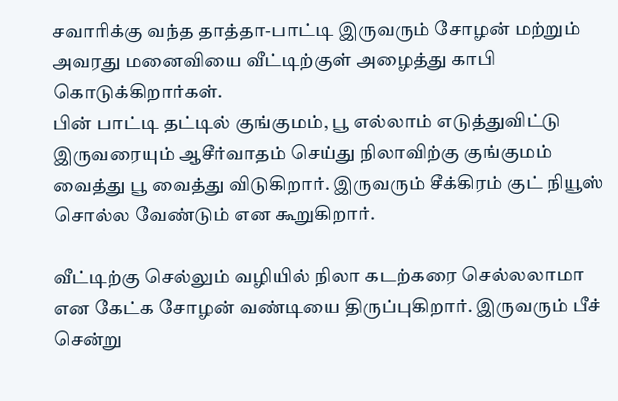சவாரிக்கு வந்த தாத்தா-பாட்டி இருவரும் சோழன் மற்றும் அவரது மனைவியை வீட்டிற்குள் அழைத்து காபி கொடுக்கிறார்கள்.
பின் பாட்டி தட்டில் குங்குமம், பூ எல்லாம் எடுத்துவிட்டு இருவரையும் ஆசீர்வாதம் செய்து நிலாவிற்கு குங்குமம் வைத்து பூ வைத்து விடுகிறார். இருவரும் சீக்கிரம் குட் நியூஸ் சொல்ல வேண்டும் என கூறுகிறார்.

வீட்டிற்கு செல்லும் வழியில் நிலா கடற்கரை செல்லலாமா என கேட்க சோழன் வண்டியை திருப்புகிறார். இருவரும் பீச் சென்று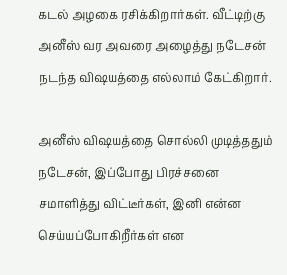கடல் அழகை ரசிக்கிறார்கள். வீட்டிற்கு அனீஸ் வர அவரை அழைத்து நடேசன் நடந்த விஷயத்தை எல்லாம் கேட்கிறார்.

அனீஸ் விஷயத்தை சொல்லி முடித்ததும் நடேசன், இப்போது பிரச்சனை சமாளித்து விட்டீர்கள், இனி என்ன செய்யப்போகிறீர்கள் என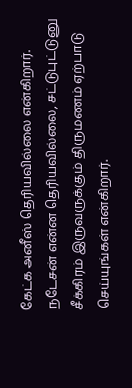கேட்க அனீஸ் தெரியவில்லை என்கிறார். நடேசன் என்ன தெரியவில்லை, சட்டுபுட்டுனு சீக்கிரம் இருவருக்கும் திருமணம் ஏற்பாடு செய்யுங்கள் என்கிறார்.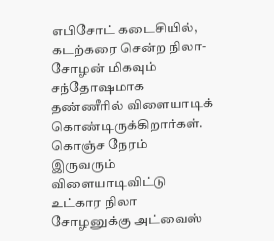எபிசோட் கடைசியில், கடற்கரை சென்ற நிலா-சோழன் மிகவும் சந்தோஷமாக தண்ணீரில் விளையாடிக் கொண்டிருக்கிறார்கள். கொஞ்ச நேரம் இருவரும் விளையாடிவிட்டு உட்கார நிலா சோழனுக்கு அட்வைஸ்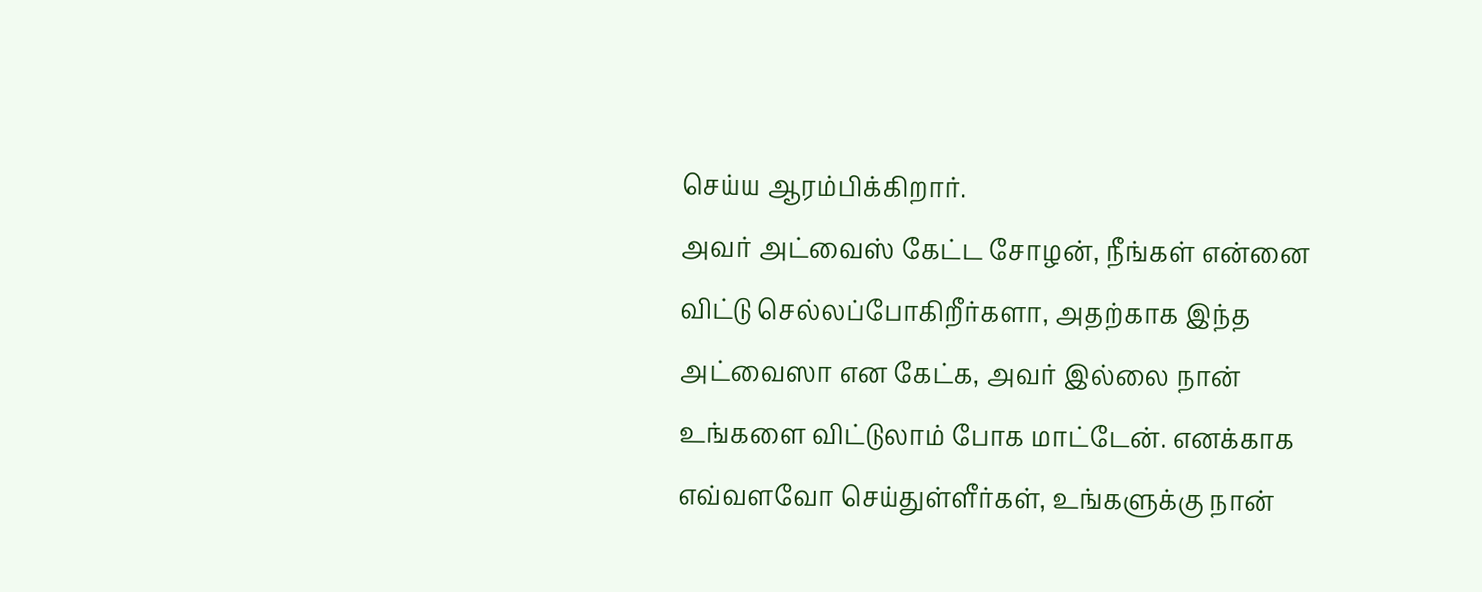செய்ய ஆரம்பிக்கிறார்.
அவர் அட்வைஸ் கேட்ட சோழன், நீங்கள் என்னை விட்டு செல்லப்போகிறீர்களா, அதற்காக இந்த அட்வைஸா என கேட்க, அவர் இல்லை நான் உங்களை விட்டுலாம் போக மாட்டேன். எனக்காக எவ்வளவோ செய்துள்ளீர்கள், உங்களுக்கு நான்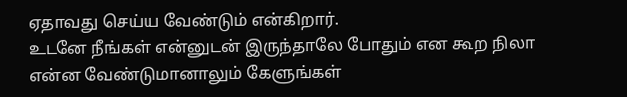ஏதாவது செய்ய வேண்டும் என்கிறார்.
உடனே நீங்கள் என்னுடன் இருந்தாலே போதும் என கூற நிலா என்ன வேண்டுமானாலும் கேளுங்கள்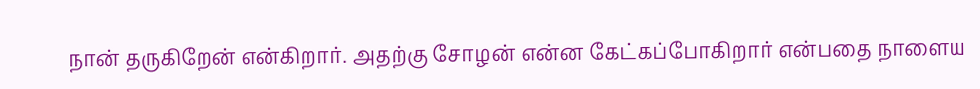நான் தருகிறேன் என்கிறார். அதற்கு சோழன் என்ன கேட்கப்போகிறார் என்பதை நாளைய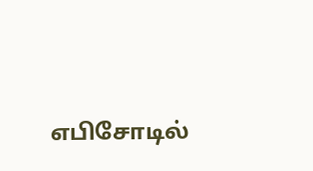எபிசோடில்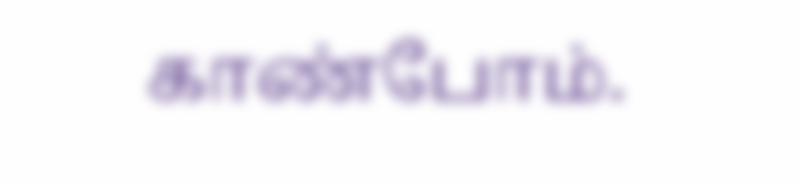காண்போம்.